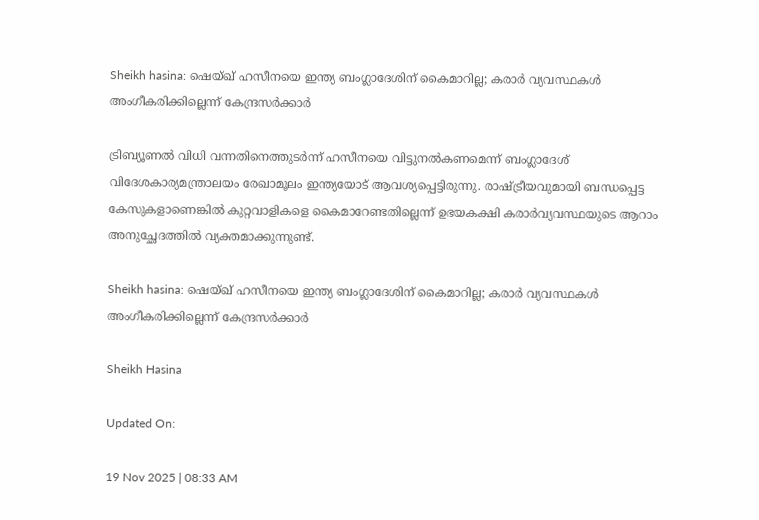Sheikh hasina: ഷെയ്‌ഖ് ഹസീനയെ ഇന്ത്യ ബംഗ്ലാദേശിന് കൈമാറില്ല; കരാർ വ്യവസ്ഥകൾ അംഗീകരിക്കില്ലെന്ന് കേന്ദ്രസർക്കാർ

ട്രിബ്യൂണൽ വിധി വന്നതിനെത്തുടർന്ന് ഹസീനയെ വിട്ടുനൽകണമെന്ന് ബംഗ്ലാദേശ് വിദേശകാര്യമന്ത്രാലയം രേഖാമൂലം ഇന്ത്യയോട് ആവശ്യപ്പെട്ടിരുന്നു. രാഷ്ട്രീയവുമായി ബന്ധപ്പെട്ട കേസുകളാണെങ്കിൽ കുറ്റവാളികളെ കൈമാറേണ്ടതില്ലെന്ന് ഉഭയകക്ഷി കരാർവ്യവസ്ഥയുടെ ആറാം അനുച്ഛേദത്തിൽ വ്യക്തമാക്കുന്നുണ്ട്.

Sheikh hasina: ഷെയ്‌ഖ് ഹസീനയെ ഇന്ത്യ ബംഗ്ലാദേശിന് കൈമാറില്ല; കരാർ വ്യവസ്ഥകൾ  അംഗീകരിക്കില്ലെന്ന് കേന്ദ്രസർക്കാർ

Sheikh Hasina

Updated On:

19 Nov 2025 | 08:33 AM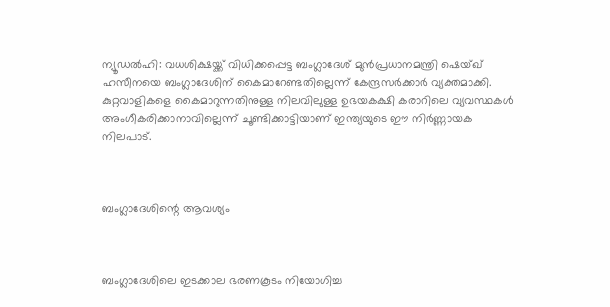ന്യൂഡൽഹി: വധശിക്ഷയ്ക്ക് വിധിക്കപ്പെട്ട ബംഗ്ലാദേശ് മുൻപ്രധാനമന്ത്രി ഷെയ്ഖ് ഹസീനയെ ബംഗ്ലാദേശിന് കൈമാറേണ്ടതില്ലെന്ന് കേന്ദ്രസർക്കാർ വ്യക്തമാക്കി. കുറ്റവാളികളെ കൈമാറുന്നതിനുള്ള നിലവിലുള്ള ഉഭയകക്ഷി കരാറിലെ വ്യവസ്ഥകൾ അംഗീകരിക്കാനാവില്ലെന്ന് ചൂണ്ടിക്കാട്ടിയാണ് ഇന്ത്യയുടെ ഈ നിർണ്ണായക നിലപാട്.



ബംഗ്ലാദേശിന്റെ ആവശ്യം



ബംഗ്ലാദേശിലെ ഇടക്കാല ഭരണകൂടം നിയോഗിച്ച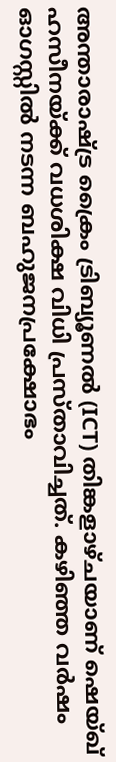അന്താരാഷ്ട്ര ക്രൈം ട്രിബ്യൂണൽ (ICT) തിങ്കളാഴ്ചയാണ് ഷെയ്ഖ് ഹസീനയ്ക്ക് വധശിക്ഷ വിധി പ്രസ്താവിച്ചത്. കഴിഞ്ഞ വർഷം ഓഗസ്റ്റിൽ നടന്ന ബഹുജനപ്രക്ഷോഭം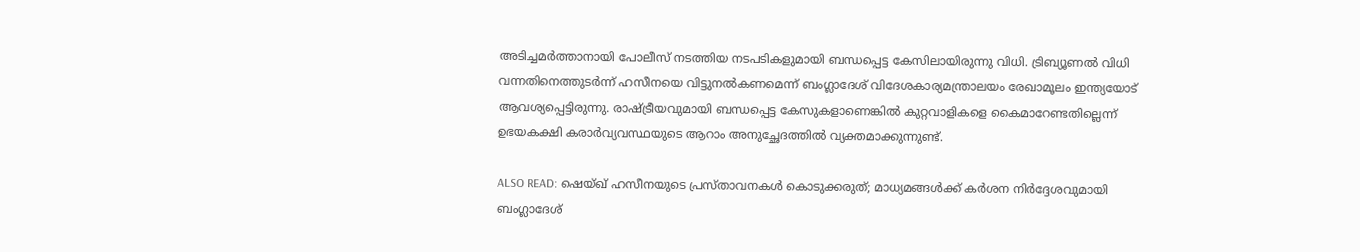അടിച്ചമർത്താനായി പോലീസ് നടത്തിയ നടപടികളുമായി ബന്ധപ്പെട്ട കേസിലായിരുന്നു വിധി. ട്രിബ്യൂണൽ വിധി വന്നതിനെത്തുടർന്ന് ഹസീനയെ വിട്ടുനൽകണമെന്ന് ബംഗ്ലാദേശ് വിദേശകാര്യമന്ത്രാലയം രേഖാമൂലം ഇന്ത്യയോട് ആവശ്യപ്പെട്ടിരുന്നു. രാഷ്ട്രീയവുമായി ബന്ധപ്പെട്ട കേസുകളാണെങ്കിൽ കുറ്റവാളികളെ കൈമാറേണ്ടതില്ലെന്ന് ഉഭയകക്ഷി കരാർവ്യവസ്ഥയുടെ ആറാം അനുച്ഛേദത്തിൽ വ്യക്തമാക്കുന്നുണ്ട്.

ALSO READ: ഷെയ്ഖ് ഹസീനയുടെ പ്രസ്താവനകള്‍ കൊടുക്കരുത്; മാധ്യമങ്ങള്‍ക്ക് കര്‍ശന നിര്‍ദ്ദേശവുമായി ബംഗ്ലാദേശ്‌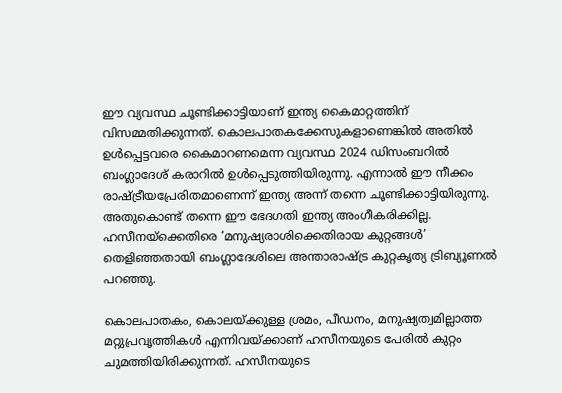ഈ വ്യവസ്ഥ ചൂണ്ടിക്കാട്ടിയാണ് ഇന്ത്യ കൈമാറ്റത്തിന് വിസമ്മതിക്കുന്നത്. കൊലപാതകക്കേസുകളാണെങ്കിൽ അതിൽ ഉൾപ്പെട്ടവരെ കൈമാറണമെന്ന വ്യവസ്ഥ 2024 ഡിസംബറിൽ ബംഗ്ലാദേശ് കരാറിൽ ഉൾപ്പെടുത്തിയിരുന്നു. എന്നാൽ ഈ നീക്കം രാഷ്ട്രീയപ്രേരിതമാണെന്ന് ഇന്ത്യ അന്ന് തന്നെ ചൂണ്ടിക്കാട്ടിയിരുന്നു. അതുകൊണ്ട് തന്നെ ഈ ഭേദഗതി ഇന്ത്യ അംഗീകരിക്കില്ല. ഹസീനയ്‌ക്കെതിരെ ‘മനുഷ്യരാശിക്കെതിരായ കുറ്റങ്ങൾ’ തെളിഞ്ഞതായി ബംഗ്ലാദേശിലെ അന്താരാഷ്ട്ര കുറ്റകൃത്യ ട്രിബ്യൂണൽ പറഞ്ഞു.

കൊലപാതകം, കൊലയ്ക്കുള്ള ശ്രമം, പീഡനം, മനുഷ്യത്വമില്ലാത്ത മറ്റുപ്രവൃത്തികൾ എന്നിവയ്ക്കാണ് ഹസീനയുടെ പേരിൽ കുറ്റം ചുമത്തിയിരിക്കുന്നത്. ഹസീനയുടെ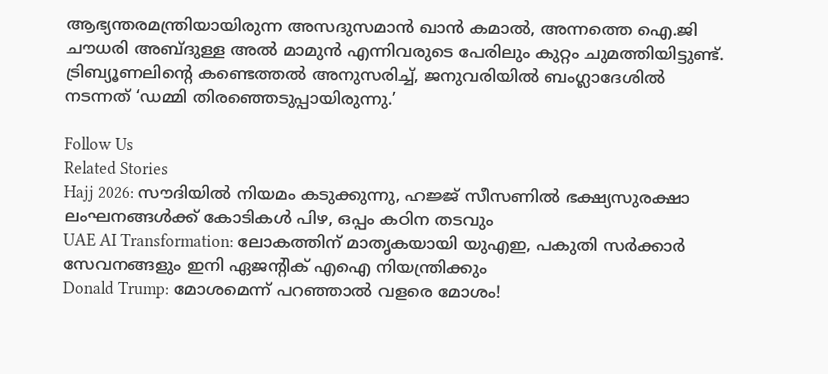ആഭ്യന്തരമന്ത്രിയായിരുന്ന അസദുസമാൻ ഖാൻ കമാൽ, അന്നത്തെ ഐ.ജി ചൗധരി അബ്ദുള്ള അൽ മാമുൻ എന്നിവരുടെ പേരിലും കുറ്റം ചുമത്തിയിട്ടുണ്ട്. ട്രിബ്യൂണലിന്റെ കണ്ടെത്തൽ അനുസരിച്ച്, ജനുവരിയിൽ ബംഗ്ലാദേശിൽ നടന്നത് ‘ഡമ്മി തിരഞ്ഞെടുപ്പായിരുന്നു.’

Follow Us
Related Stories
Hajj 2026: സൗദിയിൽ നിയമം കടുക്കുന്നു, ഹജ്ജ് സീസണിൽ ഭക്ഷ്യസുരക്ഷാ ലംഘനങ്ങൾക്ക് കോടികൾ പിഴ, ഒപ്പം കഠിന തടവും
UAE AI Transformation: ലോകത്തിന് മാതൃകയായി യുഎഇ, പകുതി സർക്കാർ സേവനങ്ങളും ഇനി ഏജന്റിക് എഐ നിയന്ത്രിക്കും
Donald Trump: മോശമെന്ന് പറഞ്ഞാല്‍ വളരെ മോശം!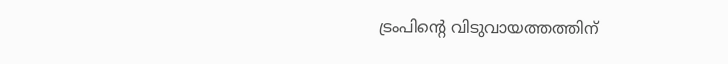ട്രംപിന്റെ വിടുവായത്തത്തിന്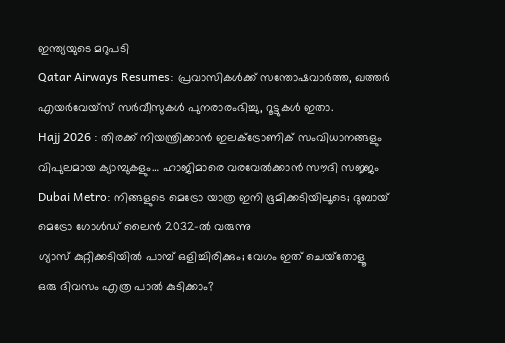ഇന്ത്യയുടെ മറുപടി
Qatar Airways Resumes: പ്രവാസികൾക്ക് സന്തോഷവാർത്ത, ഖത്തർ എയർവേയ്‌സ് സർവീസുകൾ പുനരാരംഭിച്ചു, റൂട്ടുകൾ ഇതാ.
Hajj 2026 : തിരക്ക് നിയന്ത്രിക്കാൻ ഇലക്ട്രോണിക് സംവിധാനങ്ങളും വിപുലമായ ക്യാമ്പുകളും… ഹാജിമാരെ വരവേൽക്കാൻ സൗദി സജ്ജം
Dubai Metro: നിങ്ങളുടെ മെട്രോ യാത്ര ഇനി ഭൂമിക്കടിയിലൂടെ; ദുബായ് മെട്രോ ഗോൾഡ് ലൈൻ 2032-ൽ വരുന്നു
ഗ്യാസ് കുറ്റിക്കടിയില്‍ പാമ്പ് ഒളിച്ചിരിക്കും; വേഗം ഇത് ചെയ്‌തോളൂ
ഒരു ദിവസം എത്ര പാല്‍ കുടിക്കാം?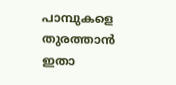പാമ്പുകളെ തുരത്താൻ ഇതാ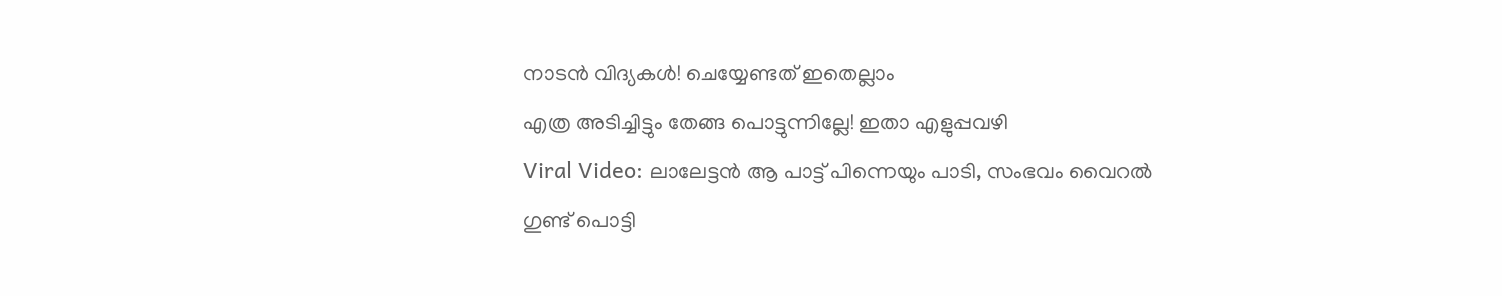നാടൻ വിദ്യകൾ! ചെയ്യേണ്ടത് ഇതെല്ലാം
എത്ര അടിച്ചിട്ടും തേങ്ങ പൊട്ടുന്നില്ലേ! ഇതാ എളുപ്പവഴി
Viral Video: ലാലേട്ടൻ ആ പാട്ട് പിന്നെയും പാടി, സംഭവം വൈറൽ
ഗുണ്ട് പൊട്ടി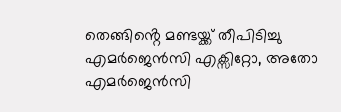തെങ്ങിൻ്റെ മണ്ടയ്ക്ക് തീപിടിച്ചു
എമർജെൻസി എക്സിറ്റോ, അതോ എമർജെൻസി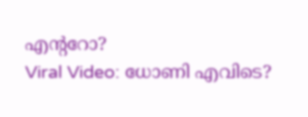എൻ്ററോ?
Viral Video: ധോണി എവിടെ?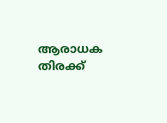ആരാധക തിരക്ക്